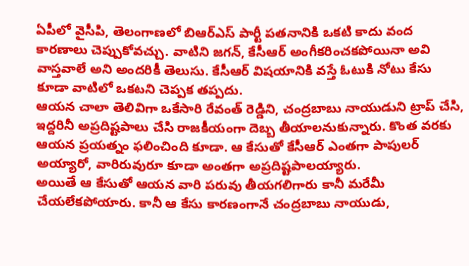ఏపీలో వైసీపి, తెలంగాణలో బిఆర్ఎస్ పార్టీ పతనానికి ఒకటి కాదు వంద కారణాలు చెప్పుకోవచ్చు. వాటిని జగన్, కేసీఆర్ అంగీకరించకపోయినా అవి వాస్తవాలే అని అందరికీ తెలుసు. కేసీఆర్ విషయానికి వస్తే ఓటుకి నోటు కేసు కూడా వాటిలో ఒకటని చెప్పక తప్పదు.
ఆయన చాలా తెలివిగా ఒకేసారి రేవంత్ రెడ్డిని, చంద్రబాబు నాయుడుని ట్రాప్ చేసి, ఇద్దరినీ అప్రదిష్టపాలు చేసి రాజకీయంగా దెబ్బ తీయాలనుకున్నారు. కొంత వరకు ఆయన ప్రయత్నం ఫలించింది కూడా. ఆ కేసుతో కేసీఆర్ ఎంతగా పాపులర్ అయ్యారో, వారిరువురూ కూడా అంతగా అప్రదిష్టపాలయ్యారు.
అయితే ఆ కేసుతో ఆయన వారి పరువు తీయగలిగారు కానీ మరేమీ చేయలేకపోయారు. కానీ ఆ కేసు కారణంగానే చంద్రబాబు నాయుడు,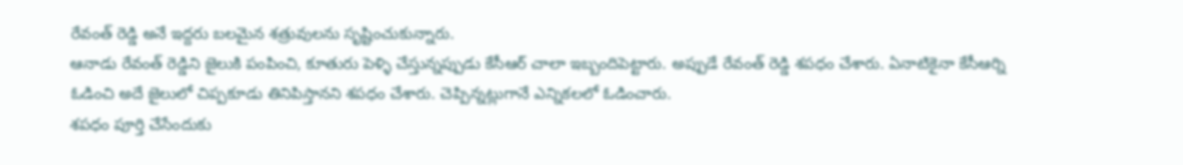రేవంత్ రెడ్డి అనే ఇద్దరు బలమైన శత్రువులను సృష్టించుకున్నారు.
ఆనాడు రేవంత్ రెడ్డిని జైలుకి పంపించి, కూతురు పెళ్ళి చేస్తున్నప్పుడు కేసీఆర్ చాలా ఇబ్బందిపెట్టారు. అప్పుడే రేవంత్ రెడ్డి శపధం చేశారు. ఏనాటికైనా కేసీఆర్ని ఓడించి అదే జైలులో చిప్పకూడు తినిపిస్తానని శపధం చేశారు. చెప్పిన్నట్లుగానే ఎన్నికలలో ఓడించారు.
శపధం పూర్తి చేసేందుకు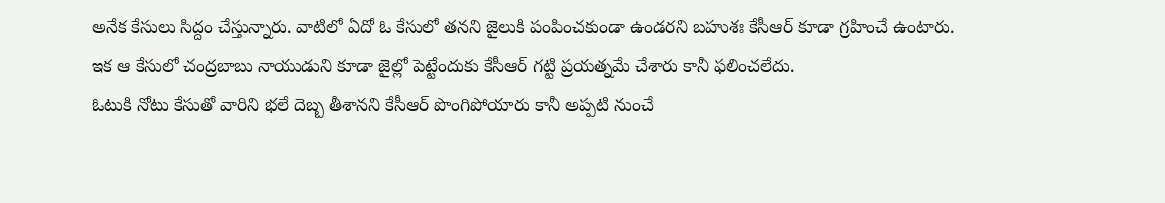అనేక కేసులు సిద్దం చేస్తున్నారు. వాటిలో ఏదో ఓ కేసులో తనని జైలుకి పంపించకుండా ఉండరని బహుశః కేసీఆర్ కూడా గ్రహించే ఉంటారు.
ఇక ఆ కేసులో చంద్రబాబు నాయుడుని కూడా జైల్లో పెట్టేందుకు కేసీఆర్ గట్టి ప్రయత్నమే చేశారు కానీ ఫలించలేదు.
ఓటుకి నోటు కేసుతో వారిని భలే దెబ్బ తీశానని కేసీఆర్ పొంగిపోయారు కానీ అప్పటి నుంచే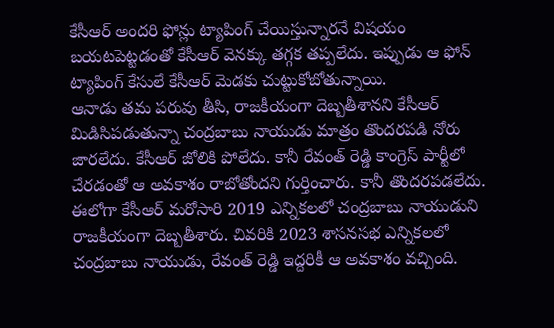కేసీఆర్ అందరి ఫోన్లు ట్యాపింగ్ చేయిస్తున్నారనే విషయం బయటపెట్టడంతో కేసీఆర్ వెనక్కు తగ్గక తప్పలేదు. ఇప్పుడు ఆ ఫోన్ ట్యాపింగ్ కేసులే కేసీఆర్ మెడకు చుట్టుకోబోతున్నాయి.
ఆనాడు తమ పరువు తీసి, రాజకీయంగా దెబ్బతీశానని కేసీఆర్ మిడిసిపడుతున్నా చంద్రబాబు నాయుడు మాత్రం తొందరపడి నోరు జారలేదు. కేసీఆర్ జోలికి పోలేదు. కానీ రేవంత్ రెడ్డి కాంగ్రెస్ పార్టీలో చేరడంతో ఆ అవకాశం రాబోతోందని గుర్తించారు. కానీ తొందరపడలేదు.
ఈలోగా కేసీఆర్ మరోసారి 2019 ఎన్నికలలో చంద్రబాబు నాయుడుని రాజకీయంగా దెబ్బతీశారు. చివరికి 2023 శాసనసభ ఎన్నికలలో చంద్రబాబు నాయుడు, రేవంత్ రెడ్డి ఇద్దరికీ ఆ అవకాశం వచ్చింది.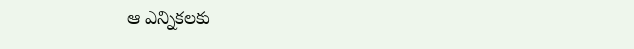ఆ ఎన్నికలకు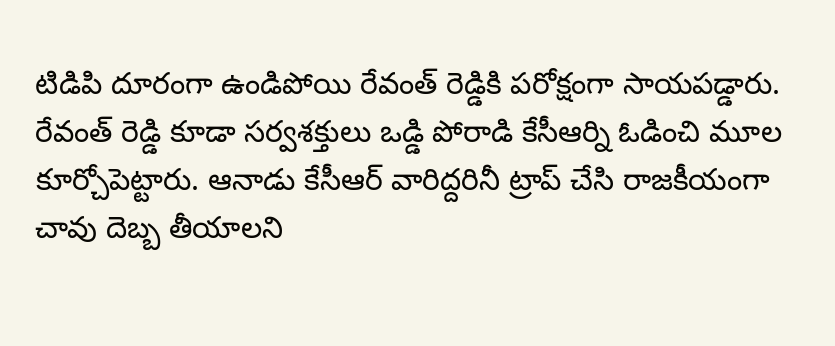టిడిపి దూరంగా ఉండిపోయి రేవంత్ రెడ్డికి పరోక్షంగా సాయపడ్డారు.
రేవంత్ రెడ్డి కూడా సర్వశక్తులు ఒడ్డి పోరాడి కేసీఆర్ని ఓడించి మూల కూర్చోపెట్టారు. ఆనాడు కేసీఆర్ వారిద్దరినీ ట్రాప్ చేసి రాజకీయంగా చావు దెబ్బ తీయాలని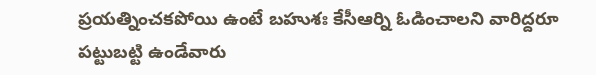ప్రయత్నించకపోయి ఉంటే బహుశః కేసీఆర్ని ఓడించాలని వారిద్దరూ పట్టుబట్టి ఉండేవారు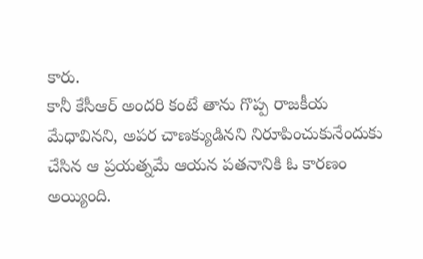కారు.
కానీ కేసీఆర్ అందరి కంటే తాను గొప్ప రాజకీయ మేధావినని, అపర చాణక్యుడినని నిరూపించుకునేందుకు చేసిన ఆ ప్రయత్నమే ఆయన పతనానికి ఓ కారణం అయ్యింది.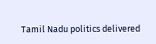Tamil Nadu politics delivered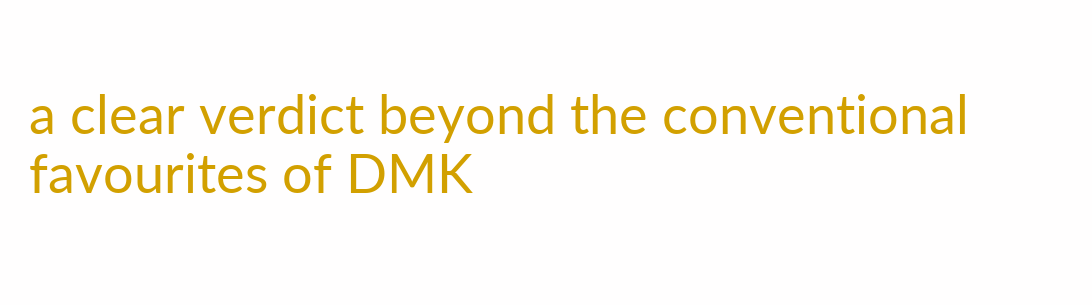a clear verdict beyond the conventional favourites of DMK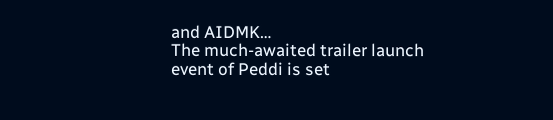and AIDMK…
The much-awaited trailer launch event of Peddi is set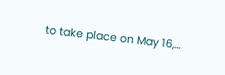to take place on May 16,…